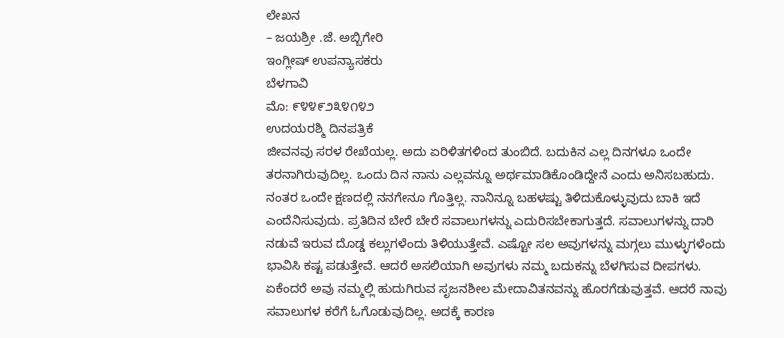ಲೇಖನ
– ಜಯಶ್ರೀ .ಜೆ. ಅಬ್ಬಿಗೇರಿ
ಇಂಗ್ಲೀಷ್ ಉಪನ್ಯಾಸಕರು
ಬೆಳಗಾವಿ
ಮೊ: ೯೪೪೯೨೩೪೧೪೨
ಉದಯರಶ್ಮಿ ದಿನಪತ್ರಿಕೆ
ಜೀವನವು ಸರಳ ರೇಖೆಯಲ್ಲ. ಅದು ಏರಿಳಿತಗಳಿಂದ ತುಂಬಿದೆ. ಬದುಕಿನ ಎಲ್ಲ ದಿನಗಳೂ ಒಂದೇ ತರನಾಗಿರುವುದಿಲ್ಲ. ಒಂದು ದಿನ ನಾನು ಎಲ್ಲವನ್ನೂ ಅರ್ಥಮಾಡಿಕೊಂಡಿದ್ದೇನೆ ಎಂದು ಅನಿಸಬಹುದು. ನಂತರ ಒಂದೇ ಕ್ಷಣದಲ್ಲಿ ನನಗೇನೂ ಗೊತ್ತಿಲ್ಲ. ನಾನಿನ್ನೂ ಬಹಳಷ್ಟು ತಿಳಿದುಕೊಳ್ಳುವುದು ಬಾಕಿ ಇದೆ ಎಂದೆನಿಸುವುದು. ಪ್ರತಿದಿನ ಬೇರೆ ಬೇರೆ ಸವಾಲುಗಳನ್ನು ಎದುರಿಸಬೇಕಾಗುತ್ತದೆ. ಸವಾಲುಗಳನ್ನು ದಾರಿ ನಡುವೆ ಇರುವ ದೊಡ್ಡ ಕಲ್ಲುಗಳೆಂದು ತಿಳಿಯುತ್ತೇವೆ. ಎಷ್ಟೋ ಸಲ ಅವುಗಳನ್ನು ಮಗ್ಗಲು ಮುಳ್ಳುಗಳೆಂದು ಭಾವಿಸಿ ಕಷ್ಟ ಪಡುತ್ತೇವೆ. ಆದರೆ ಅಸಲಿಯಾಗಿ ಅವುಗಳು ನಮ್ಮ ಬದುಕನ್ನು ಬೆಳಗಿಸುವ ದೀಪಗಳು. ಏಕೆಂದರೆ ಅವು ನಮ್ಮಲ್ಲಿ ಹುದುಗಿರುವ ಸೃಜನಶೀಲ ಮೇದಾವಿತನವನ್ನು ಹೊರಗೆಡುವುತ್ತವೆ. ಆದರೆ ನಾವು ಸವಾಲುಗಳ ಕರೆಗೆ ಓಗೊಡುವುದಿಲ್ಲ. ಅದಕ್ಕೆ ಕಾರಣ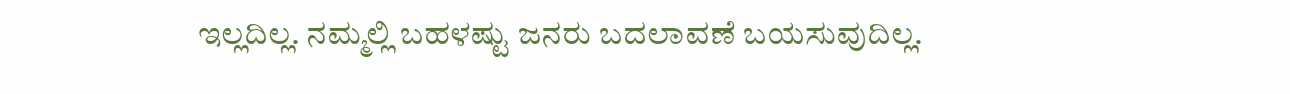ಇಲ್ಲದಿಲ್ಲ. ನಮ್ಮಲ್ಲಿ ಬಹಳಷ್ಟು ಜನರು ಬದಲಾವಣೆ ಬಯಸುವುದಿಲ್ಲ.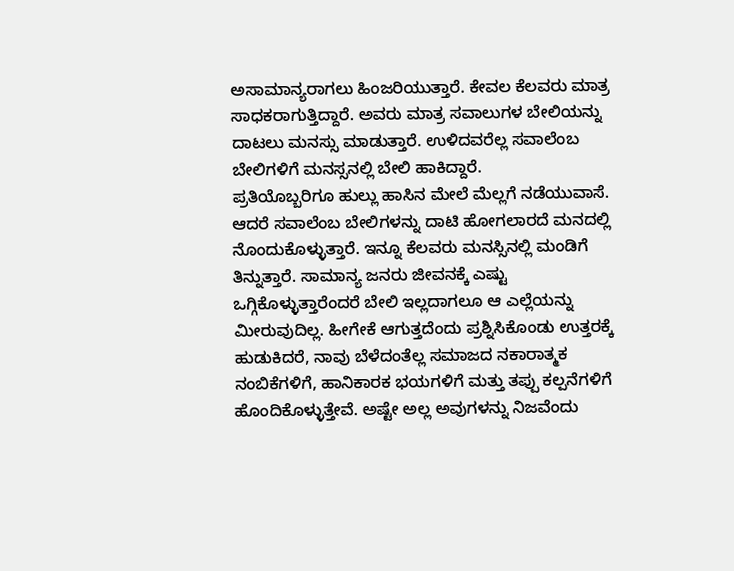ಅಸಾಮಾನ್ಯರಾಗಲು ಹಿಂಜರಿಯುತ್ತಾರೆ. ಕೇವಲ ಕೆಲವರು ಮಾತ್ರ ಸಾಧಕರಾಗುತ್ತಿದ್ದಾರೆ. ಅವರು ಮಾತ್ರ ಸವಾಲುಗಳ ಬೇಲಿಯನ್ನು ದಾಟಲು ಮನಸ್ಸು ಮಾಡುತ್ತಾರೆ. ಉಳಿದವರೆಲ್ಲ ಸವಾಲೆಂಬ ಬೇಲಿಗಳಿಗೆ ಮನಸ್ಸನಲ್ಲಿ ಬೇಲಿ ಹಾಕಿದ್ದಾರೆ.
ಪ್ರತಿಯೊಬ್ಬರಿಗೂ ಹುಲ್ಲು ಹಾಸಿನ ಮೇಲೆ ಮೆಲ್ಲಗೆ ನಡೆಯುವಾಸೆ. ಆದರೆ ಸವಾಲೆಂಬ ಬೇಲಿಗಳನ್ನು ದಾಟಿ ಹೋಗಲಾರದೆ ಮನದಲ್ಲಿ ನೊಂದುಕೊಳ್ಳುತ್ತಾರೆ. ಇನ್ನೂ ಕೆಲವರು ಮನಸ್ಸಿನಲ್ಲಿ ಮಂಡಿಗೆ ತಿನ್ನುತ್ತಾರೆ. ಸಾಮಾನ್ಯ ಜನರು ಜೀವನಕ್ಕೆ ಎಷ್ಟು ಒಗ್ಗಿಕೊಳ್ಳುತ್ತಾರೆಂದರೆ ಬೇಲಿ ಇಲ್ಲದಾಗಲೂ ಆ ಎಲ್ಲೆಯನ್ನು ಮೀರುವುದಿಲ್ಲ. ಹೀಗೇಕೆ ಆಗುತ್ತದೆಂದು ಪ್ರಶ್ನಿಸಿಕೊಂಡು ಉತ್ತರಕ್ಕೆ ಹುಡುಕಿದರೆ, ನಾವು ಬೆಳೆದಂತೆಲ್ಲ ಸಮಾಜದ ನಕಾರಾತ್ಮಕ ನಂಬಿಕೆಗಳಿಗೆ, ಹಾನಿಕಾರಕ ಭಯಗಳಿಗೆ ಮತ್ತು ತಪ್ಪು ಕಲ್ಪನೆಗಳಿಗೆ ಹೊಂದಿಕೊಳ್ಳುತ್ತೇವೆ. ಅಷ್ಟೇ ಅಲ್ಲ ಅವುಗಳನ್ನು ನಿಜವೆಂದು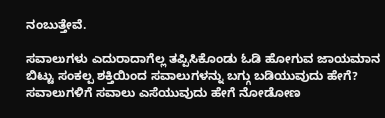ನಂಬುತ್ತೇವೆ.

ಸವಾಲುಗಳು ಎದುರಾದಾಗೆಲ್ಲ ತಪ್ಪಿಸಿಕೊಂಡು ಓಡಿ ಹೋಗುವ ಜಾಯಮಾನ ಬಿಟ್ಟು ಸಂಕಲ್ಪ ಶಕ್ತಿಯಿಂದ ಸವಾಲುಗಳನ್ನು ಬಗ್ಗು ಬಡಿಯುವುದು ಹೇಗೆ? ಸವಾಲುಗಳಿಗೆ ಸವಾಲು ಎಸೆಯುವುದು ಹೇಗೆ ನೋಡೋಣ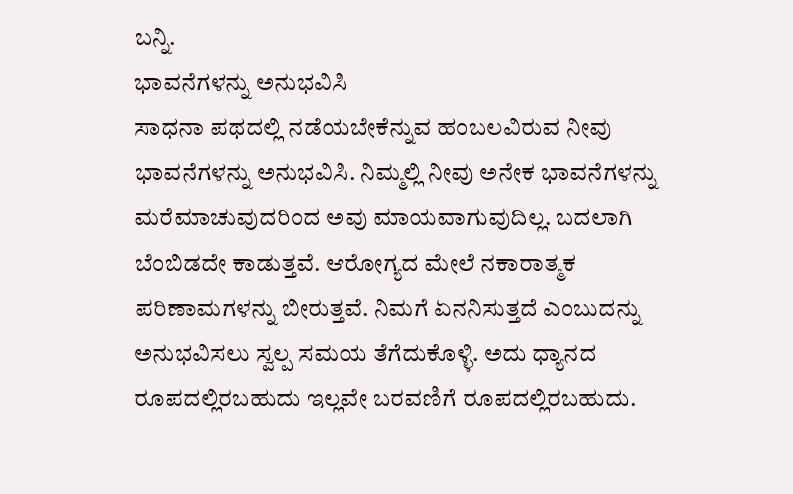ಬನ್ನಿ.
ಭಾವನೆಗಳನ್ನು ಅನುಭವಿಸಿ
ಸಾಧನಾ ಪಥದಲ್ಲಿ ನಡೆಯಬೇಕೆನ್ನುವ ಹಂಬಲವಿರುವ ನೀವು ಭಾವನೆಗಳನ್ನು ಅನುಭವಿಸಿ. ನಿಮ್ಮಲ್ಲಿ ನೀವು ಅನೇಕ ಭಾವನೆಗಳನ್ನು ಮರೆಮಾಚುವುದರಿಂದ ಅವು ಮಾಯವಾಗುವುದಿಲ್ಲ. ಬದಲಾಗಿ ಬೆಂಬಿಡದೇ ಕಾಡುತ್ತವೆ. ಆರೋಗ್ಯದ ಮೇಲೆ ನಕಾರಾತ್ಮಕ ಪರಿಣಾಮಗಳನ್ನು ಬೀರುತ್ತವೆ. ನಿಮಗೆ ಏನನಿಸುತ್ತದೆ ಎಂಬುದನ್ನು ಅನುಭವಿಸಲು ಸ್ವಲ್ಪ ಸಮಯ ತೆಗೆದುಕೊಳ್ಳಿ. ಅದು ಧ್ಯಾನದ ರೂಪದಲ್ಲಿರಬಹುದು ಇಲ್ಲವೇ ಬರವಣಿಗೆ ರೂಪದಲ್ಲಿರಬಹುದು.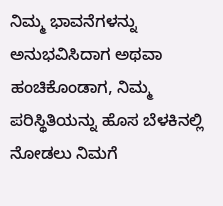ನಿಮ್ಮ ಭಾವನೆಗಳನ್ನು ಅನುಭವಿಸಿದಾಗ ಅಥವಾ ಹಂಚಿಕೊಂಡಾಗ, ನಿಮ್ಮ ಪರಿಸ್ಥಿತಿಯನ್ನು ಹೊಸ ಬೆಳಕಿನಲ್ಲಿ ನೋಡಲು ನಿಮಗೆ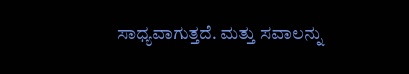ಸಾಧ್ಯವಾಗುತ್ತದೆ. ಮತ್ತು ಸವಾಲನ್ನು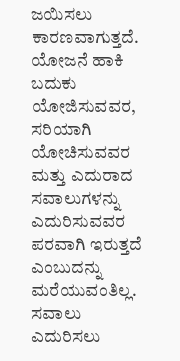ಜಯಿಸಲು ಕಾರಣವಾಗುತ್ತದೆ.
ಯೋಜನೆ ಹಾಕಿ
ಬದುಕು ಯೋಜಿಸುವವರ, ಸರಿಯಾಗಿ ಯೋಚಿಸುವವರ ಮತ್ತು ಎದುರಾದ ಸವಾಲುಗಳನ್ನು ಎದುರಿಸುವವರ ಪರವಾಗಿ ಇರುತ್ತದೆ ಎಂಬುದನ್ನು ಮರೆಯುವಂತಿಲ್ಲ. ಸವಾಲು ಎದುರಿಸಲು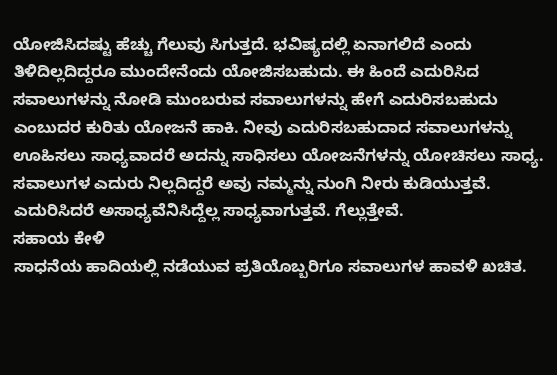ಯೋಜಿಸಿದಷ್ಟು ಹೆಚ್ಚು ಗೆಲುವು ಸಿಗುತ್ತದೆ. ಭವಿಷ್ಯದಲ್ಲಿ ಏನಾಗಲಿದೆ ಎಂದು ತಿಳಿದಿಲ್ಲದಿದ್ದರೂ ಮುಂದೇನೆಂದು ಯೋಜಿಸಬಹುದು. ಈ ಹಿಂದೆ ಎದುರಿಸಿದ ಸವಾಲುಗಳನ್ನು ನೋಡಿ ಮುಂಬರುವ ಸವಾಲುಗಳನ್ನು ಹೇಗೆ ಎದುರಿಸಬಹುದು ಎಂಬುದರ ಕುರಿತು ಯೋಜನೆ ಹಾಕಿ. ನೀವು ಎದುರಿಸಬಹುದಾದ ಸವಾಲುಗಳನ್ನು ಊಹಿಸಲು ಸಾಧ್ಯವಾದರೆ ಅದನ್ನು ಸಾಧಿಸಲು ಯೋಜನೆಗಳನ್ನು ಯೋಚಿಸಲು ಸಾಧ್ಯ. ಸವಾಲುಗಳ ಎದುರು ನಿಲ್ಲದಿದ್ದರೆ ಅವು ನಮ್ಮನ್ನು ನುಂಗಿ ನೀರು ಕುಡಿಯುತ್ತವೆ. ಎದುರಿಸಿದರೆ ಅಸಾಧ್ಯವೆನಿಸಿದ್ದೆಲ್ಲ ಸಾಧ್ಯವಾಗುತ್ತವೆ. ಗೆಲ್ಲುತ್ತೇವೆ.
ಸಹಾಯ ಕೇಳಿ
ಸಾಧನೆಯ ಹಾದಿಯಲ್ಲಿ ನಡೆಯುವ ಪ್ರತಿಯೊಬ್ಬರಿಗೂ ಸವಾಲುಗಳ ಹಾವಳಿ ಖಚಿತ.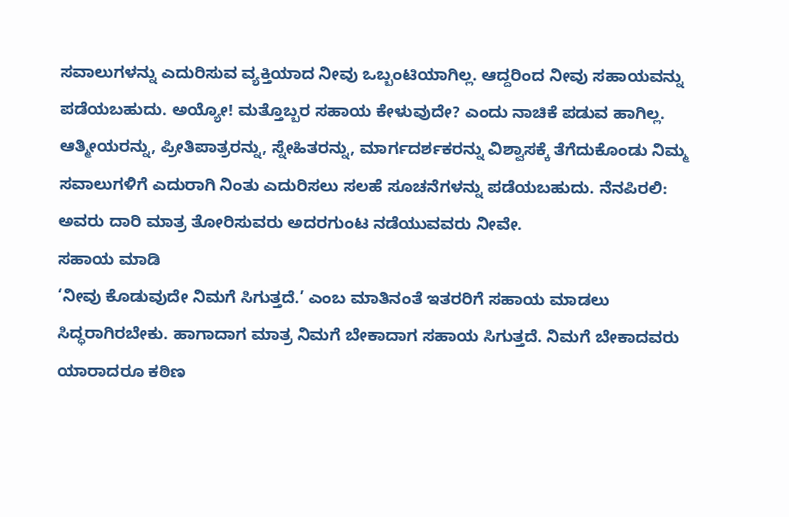ಸವಾಲುಗಳನ್ನು ಎದುರಿಸುವ ವ್ಯಕ್ತಿಯಾದ ನೀವು ಒಬ್ಬಂಟಿಯಾಗಿಲ್ಲ. ಆದ್ದರಿಂದ ನೀವು ಸಹಾಯವನ್ನು ಪಡೆಯಬಹುದು. ಅಯ್ಯೋ! ಮತ್ತೊಬ್ಬರ ಸಹಾಯ ಕೇಳುವುದೇ? ಎಂದು ನಾಚಿಕೆ ಪಡುವ ಹಾಗಿಲ್ಲ. ಆತ್ಮೀಯರನ್ನು, ಪ್ರೀತಿಪಾತ್ರರನ್ನು, ಸ್ನೇಹಿತರನ್ನು, ಮಾರ್ಗದರ್ಶಕರನ್ನು ವಿಶ್ವಾಸಕ್ಕೆ ತೆಗೆದುಕೊಂಡು ನಿಮ್ಮ ಸವಾಲುಗಳಿಗೆ ಎದುರಾಗಿ ನಿಂತು ಎದುರಿಸಲು ಸಲಹೆ ಸೂಚನೆಗಳನ್ನು ಪಡೆಯಬಹುದು. ನೆನಪಿರಲಿ: ಅವರು ದಾರಿ ಮಾತ್ರ ತೋರಿಸುವರು ಅದರಗುಂಟ ನಡೆಯುವವರು ನೀವೇ.
ಸಹಾಯ ಮಾಡಿ
‘ನೀವು ಕೊಡುವುದೇ ನಿಮಗೆ ಸಿಗುತ್ತದೆ.’ ಎಂಬ ಮಾತಿನಂತೆ ಇತರರಿಗೆ ಸಹಾಯ ಮಾಡಲು ಸಿದ್ಧರಾಗಿರಬೇಕು. ಹಾಗಾದಾಗ ಮಾತ್ರ ನಿಮಗೆ ಬೇಕಾದಾಗ ಸಹಾಯ ಸಿಗುತ್ತದೆ. ನಿಮಗೆ ಬೇಕಾದವರು ಯಾರಾದರೂ ಕಠಿಣ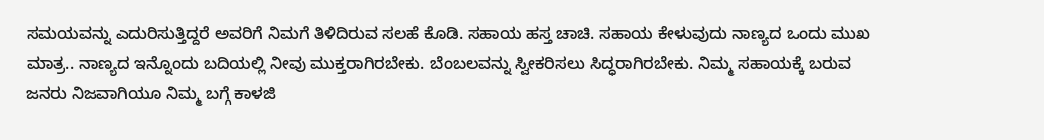ಸಮಯವನ್ನು ಎದುರಿಸುತ್ತಿದ್ದರೆ ಅವರಿಗೆ ನಿಮಗೆ ತಿಳಿದಿರುವ ಸಲಹೆ ಕೊಡಿ. ಸಹಾಯ ಹಸ್ತ ಚಾಚಿ. ಸಹಾಯ ಕೇಳುವುದು ನಾಣ್ಯದ ಒಂದು ಮುಖ ಮಾತ್ರ.. ನಾಣ್ಯದ ಇನ್ನೊಂದು ಬದಿಯಲ್ಲಿ ನೀವು ಮುಕ್ತರಾಗಿರಬೇಕು. ಬೆಂಬಲವನ್ನು ಸ್ವೀಕರಿಸಲು ಸಿದ್ಧರಾಗಿರಬೇಕು. ನಿಮ್ಮ ಸಹಾಯಕ್ಕೆ ಬರುವ ಜನರು ನಿಜವಾಗಿಯೂ ನಿಮ್ಮ ಬಗ್ಗೆ ಕಾಳಜಿ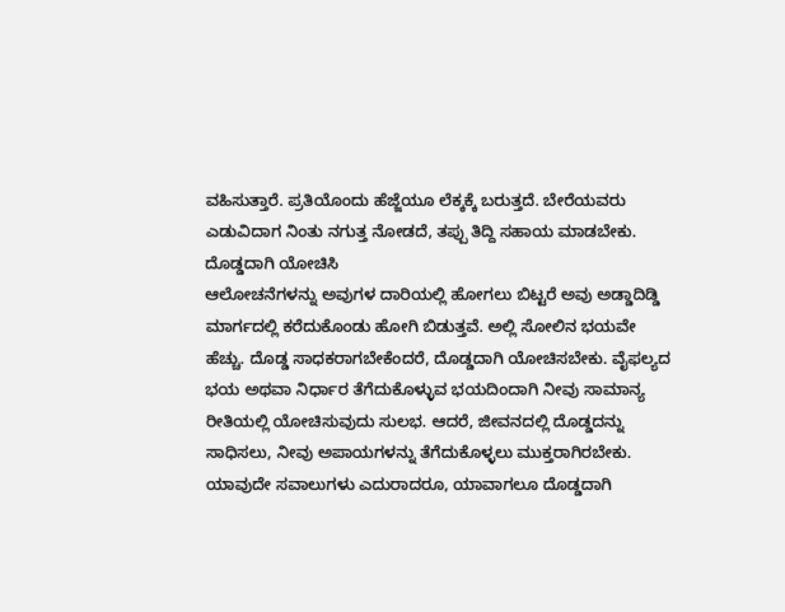ವಹಿಸುತ್ತಾರೆ. ಪ್ರತಿಯೊಂದು ಹೆಜ್ಜೆಯೂ ಲೆಕ್ಕಕ್ಕೆ ಬರುತ್ತದೆ. ಬೇರೆಯವರು ಎಡುವಿದಾಗ ನಿಂತು ನಗುತ್ತ ನೋಡದೆ, ತಪ್ಪು ತಿದ್ದಿ ಸಹಾಯ ಮಾಡಬೇಕು.
ದೊಡ್ಡದಾಗಿ ಯೋಚಿಸಿ
ಆಲೋಚನೆಗಳನ್ನು ಅವುಗಳ ದಾರಿಯಲ್ಲಿ ಹೋಗಲು ಬಿಟ್ಟರೆ ಅವು ಅಡ್ಡಾದಿಡ್ಡಿ ಮಾರ್ಗದಲ್ಲಿ ಕರೆದುಕೊಂಡು ಹೋಗಿ ಬಿಡುತ್ತವೆ. ಅಲ್ಲಿ ಸೋಲಿನ ಭಯವೇ ಹೆಚ್ಚು. ದೊಡ್ಡ ಸಾಧಕರಾಗಬೇಕೆಂದರೆ, ದೊಡ್ಡದಾಗಿ ಯೋಚಿಸಬೇಕು. ವೈಫಲ್ಯದ ಭಯ ಅಥವಾ ನಿರ್ಧಾರ ತೆಗೆದುಕೊಳ್ಳುವ ಭಯದಿಂದಾಗಿ ನೀವು ಸಾಮಾನ್ಯ ರೀತಿಯಲ್ಲಿ ಯೋಚಿಸುವುದು ಸುಲಭ. ಆದರೆ, ಜೀವನದಲ್ಲಿ ದೊಡ್ಡದನ್ನು ಸಾಧಿಸಲು, ನೀವು ಅಪಾಯಗಳನ್ನು ತೆಗೆದುಕೊಳ್ಳಲು ಮುಕ್ತರಾಗಿರಬೇಕು. ಯಾವುದೇ ಸವಾಲುಗಳು ಎದುರಾದರೂ, ಯಾವಾಗಲೂ ದೊಡ್ಡದಾಗಿ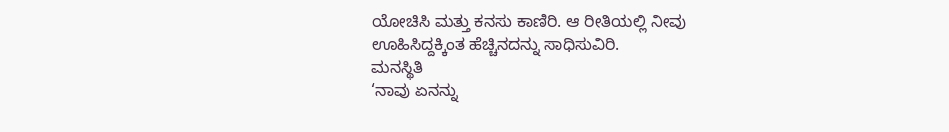ಯೋಚಿಸಿ ಮತ್ತು ಕನಸು ಕಾಣಿರಿ. ಆ ರೀತಿಯಲ್ಲಿ ನೀವು ಊಹಿಸಿದ್ದಕ್ಕಿಂತ ಹೆಚ್ಚಿನದನ್ನು ಸಾಧಿಸುವಿರಿ.
ಮನಸ್ಥಿತಿ
‘ನಾವು ಏನನ್ನು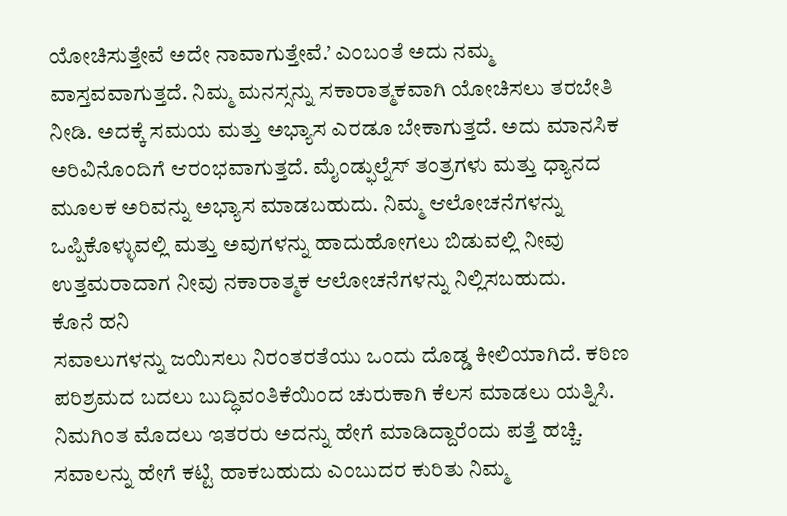ಯೋಚಿಸುತ್ತೇವೆ ಅದೇ ನಾವಾಗುತ್ತೇವೆ.’ ಎಂಬಂತೆ ಅದು ನಮ್ಮ ವಾಸ್ತವವಾಗುತ್ತದೆ. ನಿಮ್ಮ ಮನಸ್ಸನ್ನು ಸಕಾರಾತ್ಮಕವಾಗಿ ಯೋಚಿಸಲು ತರಬೇತಿ ನೀಡಿ. ಅದಕ್ಕೆ ಸಮಯ ಮತ್ತು ಅಭ್ಯಾಸ ಎರಡೂ ಬೇಕಾಗುತ್ತದೆ. ಅದು ಮಾನಸಿಕ ಅರಿವಿನೊಂದಿಗೆ ಆರಂಭವಾಗುತ್ತದೆ. ಮೈಂಡ್ಫುಲ್ನೆಸ್ ತಂತ್ರಗಳು ಮತ್ತು ಧ್ಯಾನದ ಮೂಲಕ ಅರಿವನ್ನು ಅಭ್ಯಾಸ ಮಾಡಬಹುದು. ನಿಮ್ಮ ಆಲೋಚನೆಗಳನ್ನು ಒಪ್ಪಿಕೊಳ್ಳುವಲ್ಲಿ ಮತ್ತು ಅವುಗಳನ್ನು ಹಾದುಹೋಗಲು ಬಿಡುವಲ್ಲಿ ನೀವು ಉತ್ತಮರಾದಾಗ ನೀವು ನಕಾರಾತ್ಮಕ ಆಲೋಚನೆಗಳನ್ನು ನಿಲ್ಲಿಸಬಹುದು.
ಕೊನೆ ಹನಿ
ಸವಾಲುಗಳನ್ನು ಜಯಿಸಲು ನಿರಂತರತೆಯು ಒಂದು ದೊಡ್ಡ ಕೀಲಿಯಾಗಿದೆ. ಕಠಿಣ ಪರಿಶ್ರಮದ ಬದಲು ಬುದ್ಧಿವಂತಿಕೆಯಿಂದ ಚುರುಕಾಗಿ ಕೆಲಸ ಮಾಡಲು ಯತ್ನಿಸಿ. ನಿಮಗಿಂತ ಮೊದಲು ಇತರರು ಅದನ್ನು ಹೇಗೆ ಮಾಡಿದ್ದಾರೆಂದು ಪತ್ತೆ ಹಚ್ಚಿ. ಸವಾಲನ್ನು ಹೇಗೆ ಕಟ್ಟಿ ಹಾಕಬಹುದು ಎಂಬುದರ ಕುರಿತು ನಿಮ್ಮ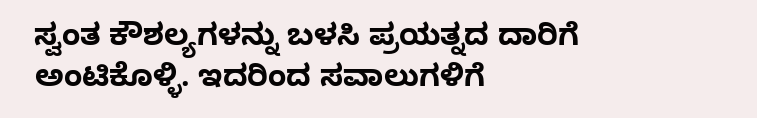ಸ್ವಂತ ಕೌಶಲ್ಯಗಳನ್ನು ಬಳಸಿ ಪ್ರಯತ್ನದ ದಾರಿಗೆ ಅಂಟಿಕೊಳ್ಳಿ. ಇದರಿಂದ ಸವಾಲುಗಳಿಗೆ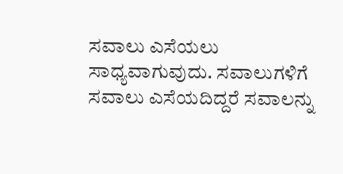ಸವಾಲು ಎಸೆಯಲು ಸಾಧ್ಯವಾಗುವುದು. ಸವಾಲುಗಳಿಗೆ ಸವಾಲು ಎಸೆಯದಿದ್ದರೆ ಸವಾಲನ್ನು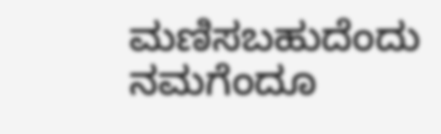ಮಣಿಸಬಹುದೆಂದು ನಮಗೆಂದೂ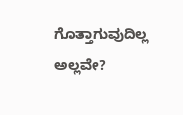ಗೊತ್ತಾಗುವುದಿಲ್ಲ ಅಲ್ಲವೇ?